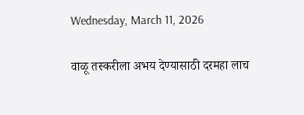Wednesday, March 11, 2026

वाळू तस्करीला अभय देण्यासाठी दरमहा लाच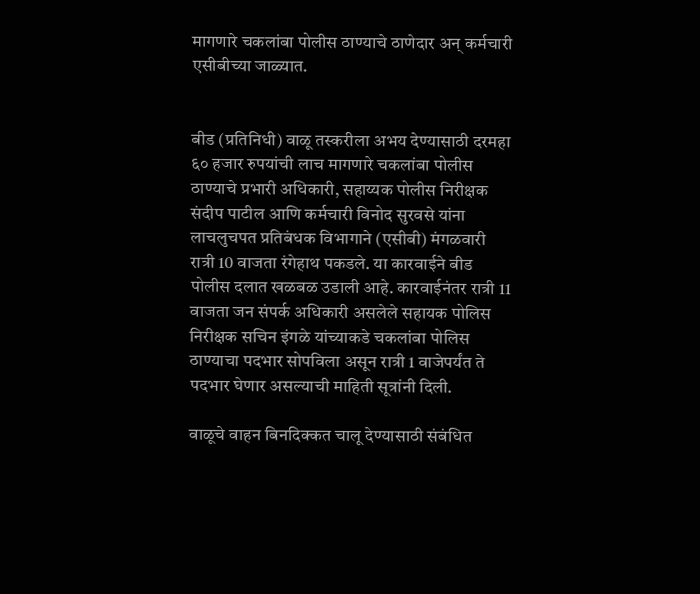मागणारे चकलांबा पोलीस ठाण्याचे ठाणेदार अन् कर्मचारी एसीबीच्या जाळ्यात.


बीड (प्रतिनिधी) वाळू तस्करीला अभय देण्यासाठी दरमहा ६० हजार रुपयांची लाच मागणारे चकलांबा पोलीस ठाण्याचे प्रभारी अधिकारी, सहाय्यक पोलीस निरीक्षक संदीप पाटील आणि कर्मचारी विनोद सुरवसे यांना लाचलुचपत प्रतिबंधक विभागाने (एसीबी) मंगळवारी रात्री 10 वाजता रंगेहाथ पकडले. या कारवाईने बीड पोलीस दलात खळबळ उडाली आहे. कारवाईनंतर रात्री 11 वाजता जन संपर्क अधिकारी असलेले सहायक पोलिस निरीक्षक सचिन इंगळे यांच्याकडे चकलांबा पोलिस ठाण्याचा पदभार सोपविला असून रात्री 1 वाजेपर्यंत ते पदभार घेणार असल्याची माहिती सूत्रांनी दिली.

वाळूचे वाहन बिनदिक्कत चालू देण्यासाठी संबंधित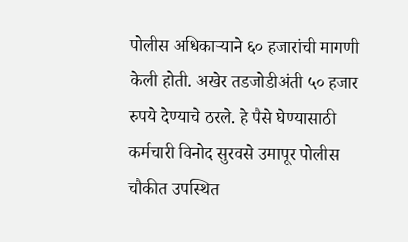पोलीस अधिकाऱ्याने ६० हजारांची मागणी केली होती. अखेर तडजोडीअंती ५० हजार रुपये देण्याचे ठरले. हे पैसे घेण्यासाठी कर्मचारी विनोद सुरवसे उमापूर पोलीस चौकीत उपस्थित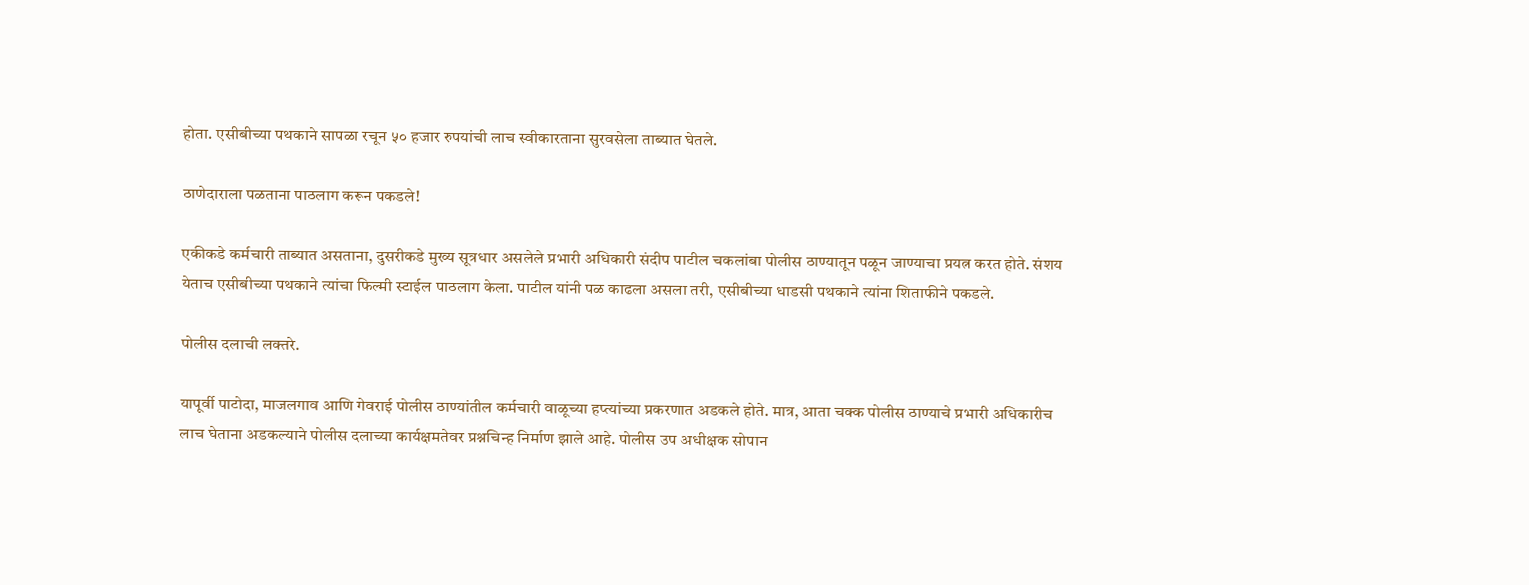होता. एसीबीच्या पथकाने सापळा रचून ५० हजार रुपयांची लाच स्वीकारताना सुरवसेला ताब्यात घेतले.

ठाणेदाराला पळताना पाठलाग करून पकडले!

एकीकडे कर्मचारी ताब्यात असताना, दुसरीकडे मुख्य सूत्रधार असलेले प्रभारी अधिकारी संदीप पाटील चकलांबा पोलीस ठाण्यातून पळून जाण्याचा प्रयत्न करत होते. संशय येताच एसीबीच्या पथकाने त्यांचा फिल्मी स्टाईल पाठलाग केला. पाटील यांनी पळ काढला असला तरी, एसीबीच्या धाडसी पथकाने त्यांना शिताफीने पकडले.

पोलीस दलाची लक्तरे.

यापूर्वी पाटोदा, माजलगाव आणि गेवराई पोलीस ठाण्यांतील कर्मचारी वाळूच्या हप्त्यांच्या प्रकरणात अडकले होते. मात्र, आता चक्क पोलीस ठाण्याचे प्रभारी अधिकारीच लाच घेताना अडकल्याने पोलीस दलाच्या कार्यक्षमतेवर प्रश्नचिन्ह निर्माण झाले आहे. पोलीस उप अधीक्षक सोपान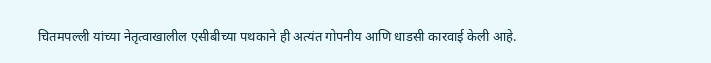चितमपल्ली यांच्या नेतृत्वाखालील एसीबीच्या पथकाने ही अत्यंत गोपनीय आणि धाडसी कारवाई केली आहे.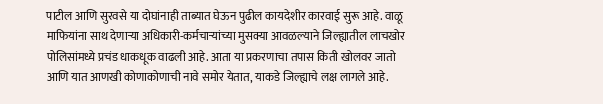पाटील आणि सुरवसे या दोघांनाही ताब्यात घेऊन पुढील कायदेशीर कारवाई सुरू आहे. वाळू माफियांना साथ देणाऱ्या अधिकारी-कर्मचाऱ्यांच्या मुसक्या आवळल्याने जिल्ह्यातील लाचखोर पोलिसांमध्ये प्रचंड धाकधूक वाढली आहे. आता या प्रकरणाचा तपास किती खोलवर जातो आणि यात आणखी कोणाकोणाची नावे समोर येतात, याकडे जिल्ह्याचे लक्ष लागले आहे.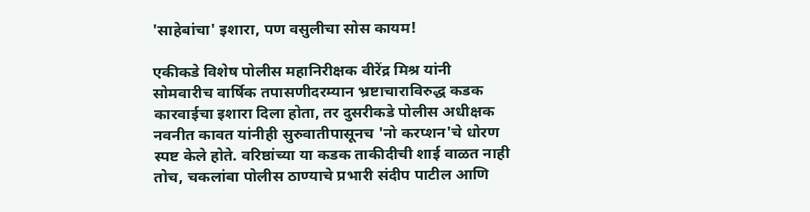'साहेबांचा' इशारा, पण वसुलीचा सोस कायम!

एकीकडे विशेष पोलीस महानिरीक्षक वीरेंद्र मिश्र यांनी सोमवारीच वार्षिक तपासणीदरम्यान भ्रष्टाचाराविरुद्ध कडक कारवाईचा इशारा दिला होता, तर दुसरीकडे पोलीस अधीक्षक नवनीत कावत यांनीही सुरुवातीपासूनच 'नो करप्शन'चे धोरण स्पष्ट केले होते. वरिष्ठांच्या या कडक ताकीदीची शाई वाळत नाही तोच, चकलांबा पोलीस ठाण्याचे प्रभारी संदीप पाटील आणि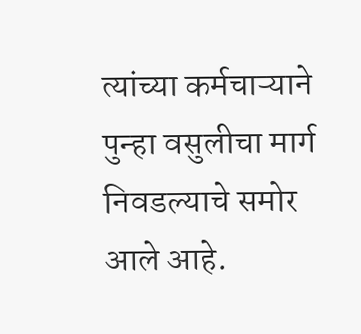त्यांच्या कर्मचाऱ्याने पुन्हा वसुलीचा मार्ग निवडल्याचे समोर आले आहे.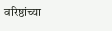वरिष्ठांच्या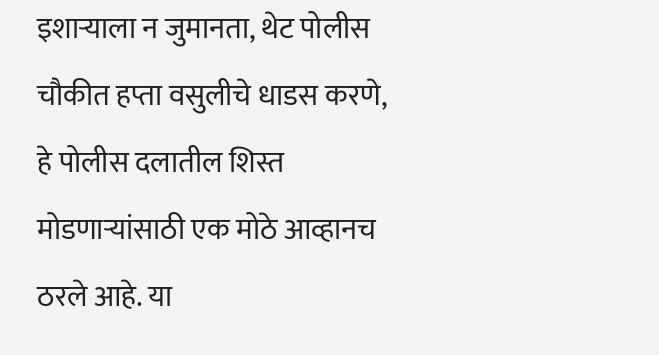इशाऱ्याला न जुमानता, थेट पोलीस चौकीत हप्ता वसुलीचे धाडस करणे, हे पोलीस दलातील शिस्त मोडणाऱ्यांसाठी एक मोठे आव्हानच ठरले आहे. या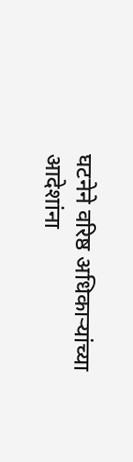घटनेने वरिष्ठ अधिकाऱ्यांच्या आदेशांना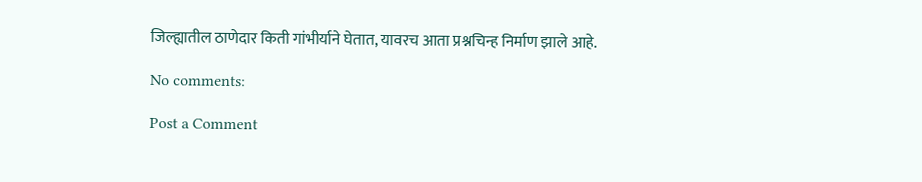जिल्ह्यातील ठाणेदार किती गांभीर्याने घेतात, यावरच आता प्रश्नचिन्ह निर्माण झाले आहे.

No comments:

Post a Comment